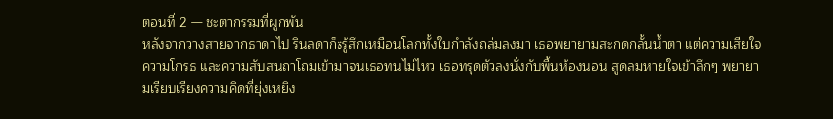ตอนที่ 2 — ชะตากรรมที่ผูกพัน
หลังจากวางสายจากธาดาไป รินลดาก็ةรู้สึกเหมือนโลกทั้งใบกำลังถล่มลงมา เธอพยายามสะกดกลั้นน้ำตา แต่ความเสียใจ ความโกรธ และความสับสนถาโถมเข้ามาจนเธอทนไม่ไหว เธอทรุดตัวลงนั่งกับพื้นห้องนอน สูดลมหายใจเข้าลึกๆ พยายามเรียบเรียงความคิดที่ยุ่งเหยิง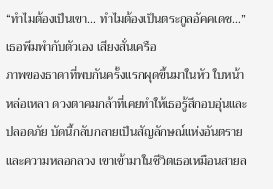“ทำไมต้องเป็นเขา… ทำไมต้องเป็นตระกูลอัคคเดช…” เธอพึมพำกับตัวเอง เสียงสั่นเครือ
ภาพของธาดาที่พบกันครั้งแรกผุดขึ้นมาในหัว ใบหน้าหล่อเหลา ดวงตาคมกล้าที่เคยทำให้เธอรู้สึกอบอุ่นและปลอดภัย บัดนี้กลับกลายเป็นสัญลักษณ์แห่งอันตรายและความหลอกลวง เขาเข้ามาในชีวิตเธอเหมือนสายล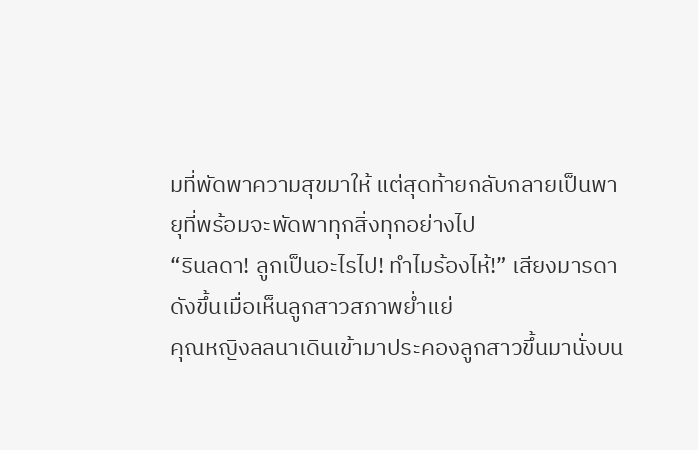มที่พัดพาความสุขมาให้ แต่สุดท้ายกลับกลายเป็นพายุที่พร้อมจะพัดพาทุกสิ่งทุกอย่างไป
“รินลดา! ลูกเป็นอะไรไป! ทำไมร้องไห้!” เสียงมารดาดังขึ้นเมื่อเห็นลูกสาวสภาพย่ำแย่
คุณหญิงลลนาเดินเข้ามาประคองลูกสาวขึ้นมานั่งบน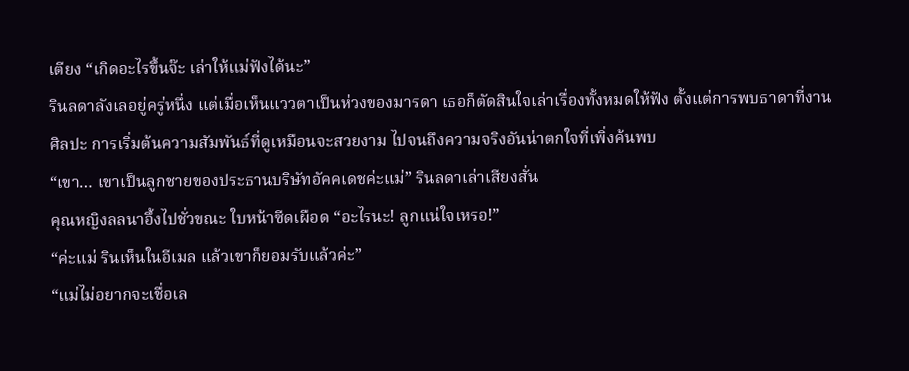เตียง “เกิดอะไรขึ้นจ๊ะ เล่าให้แม่ฟังได้นะ”
รินลดาลังเลอยู่ครู่หนึ่ง แต่เมื่อเห็นแววตาเป็นห่วงของมารดา เธอก็ตัดสินใจเล่าเรื่องทั้งหมดให้ฟัง ตั้งแต่การพบธาดาที่งานศิลปะ การเริ่มต้นความสัมพันธ์ที่ดูเหมือนจะสวยงาม ไปจนถึงความจริงอันน่าตกใจที่เพิ่งค้นพบ
“เขา… เขาเป็นลูกชายของประธานบริษัทอัคคเดชค่ะแม่” รินลดาเล่าเสียงสั่น
คุณหญิงลลนาอึ้งไปชั่วขณะ ใบหน้าซีดเผือด “อะไรนะ! ลูกแน่ใจเหรอ!”
“ค่ะแม่ รินเห็นในอีเมล แล้วเขาก็ยอมรับแล้วค่ะ”
“แม่ไม่อยากจะเชื่อเล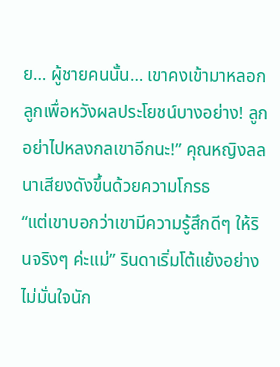ย… ผู้ชายคนนั้น… เขาคงเข้ามาหลอกลูกเพื่อหวังผลประโยชน์บางอย่าง! ลูกอย่าไปหลงกลเขาอีกนะ!” คุณหญิงลลนาเสียงดังขึ้นด้วยความโกรธ
“แต่เขาบอกว่าเขามีความรู้สึกดีๆ ให้รินจริงๆ ค่ะแม่” รินดาเริ่มโต้แย้งอย่างไม่มั่นใจนัก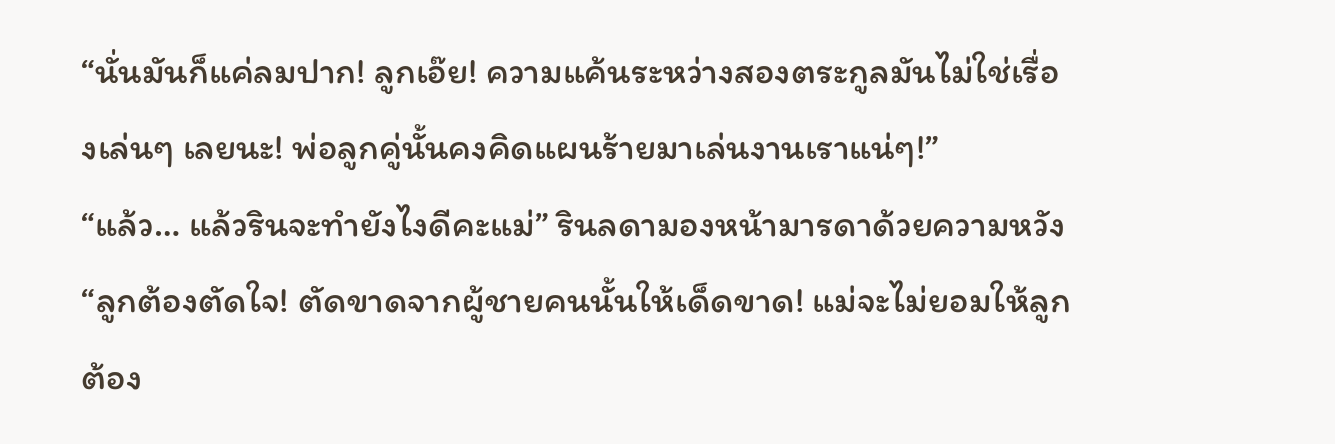“นั่นมันก็แค่ลมปาก! ลูกเอ๊ย! ความแค้นระหว่างสองตระกูลมันไม่ใช่เรื่องเล่นๆ เลยนะ! พ่อลูกคู่นั้นคงคิดแผนร้ายมาเล่นงานเราแน่ๆ!”
“แล้ว… แล้วรินจะทำยังไงดีคะแม่” รินลดามองหน้ามารดาด้วยความหวัง
“ลูกต้องตัดใจ! ตัดขาดจากผู้ชายคนนั้นให้เด็ดขาด! แม่จะไม่ยอมให้ลูกต้อง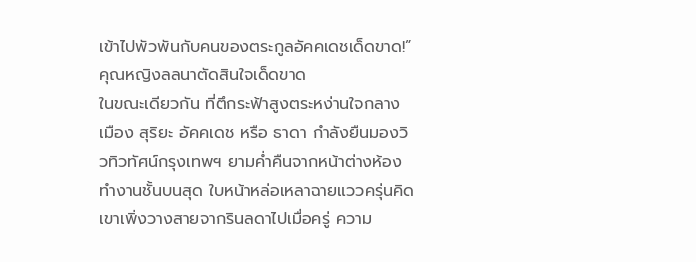เข้าไปพัวพันกับคนของตระกูลอัคคเดชเด็ดขาด!” คุณหญิงลลนาตัดสินใจเด็ดขาด
ในขณะเดียวกัน ที่ตึกระฟ้าสูงตระหง่านใจกลางเมือง สุริยะ อัคคเดช หรือ ธาดา กำลังยืนมองวิวทิวทัศน์กรุงเทพฯ ยามค่ำคืนจากหน้าต่างห้องทำงานชั้นบนสุด ใบหน้าหล่อเหลาฉายแววครุ่นคิด เขาเพิ่งวางสายจากรินลดาไปเมื่อครู่ ความ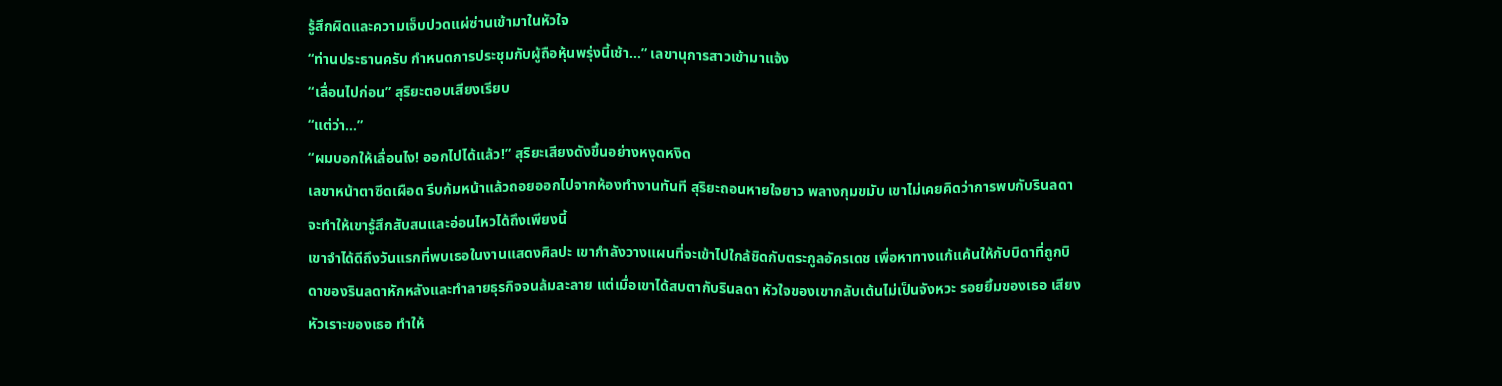รู้สึกผิดและความเจ็บปวดแผ่ซ่านเข้ามาในหัวใจ
“ท่านประธานครับ กำหนดการประชุมกับผู้ถือหุ้นพรุ่งนี้เช้า…” เลขานุการสาวเข้ามาแจ้ง
“เลื่อนไปก่อน” สุริยะตอบเสียงเรียบ
“แต่ว่า…”
“ผมบอกให้เลื่อนไง! ออกไปได้แล้ว!” สุริยะเสียงดังขึ้นอย่างหงุดหงิด
เลขาหน้าตาซีดเผือด รีบก้มหน้าแล้วถอยออกไปจากห้องทำงานทันที สุริยะถอนหายใจยาว พลางกุมขมับ เขาไม่เคยคิดว่าการพบกับรินลดา จะทำให้เขารู้สึกสับสนและอ่อนไหวได้ถึงเพียงนี้
เขาจำได้ดีถึงวันแรกที่พบเธอในงานแสดงศิลปะ เขากำลังวางแผนที่จะเข้าไปใกล้ชิดกับตระกูลอัครเดช เพื่อหาทางแก้แค้นให้กับบิดาที่ถูกบิดาของรินลดาหักหลังและทำลายธุรกิจจนล้มละลาย แต่เมื่อเขาได้สบตากับรินลดา หัวใจของเขากลับเต้นไม่เป็นจังหวะ รอยยิ้มของเธอ เสียงหัวเราะของเธอ ทำให้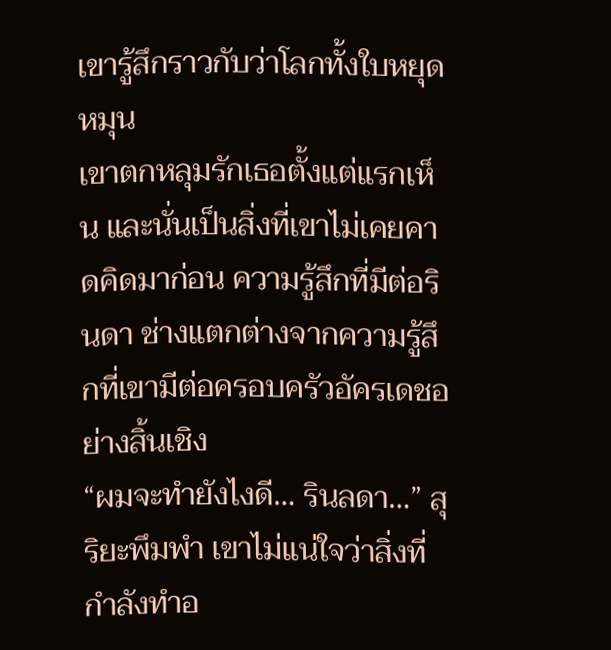เขารู้สึกราวกับว่าโลกทั้งใบหยุดหมุน
เขาตกหลุมรักเธอตั้งแต่แรกเห็น และนั่นเป็นสิ่งที่เขาไม่เคยคาดคิดมาก่อน ความรู้สึกที่มีต่อรินดา ช่างแตกต่างจากความรู้สึกที่เขามีต่อครอบครัวอัครเดชอย่างสิ้นเชิง
“ผมจะทำยังไงดี… รินลดา…” สุริยะพึมพำ เขาไม่แน่ใจว่าสิ่งที่กำลังทำอ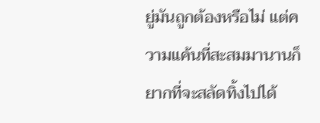ยู่มันถูกต้องหรือไม่ แต่ความแค้นที่สะสมมานานก็ยากที่จะสลัดทิ้งไปได้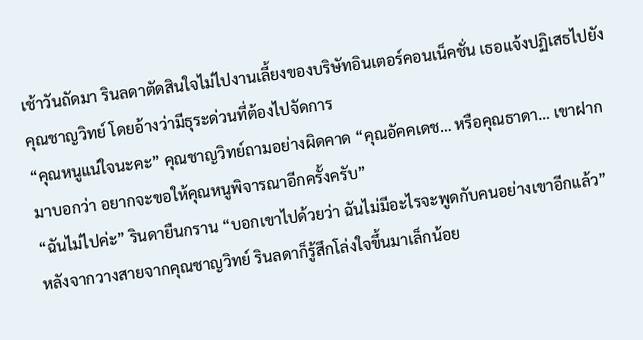เช้าวันถัดมา รินลดาตัดสินใจไม่ไปงานเลี้ยงของบริษัทอินเตอร์คอนเน็คชั่น เธอแจ้งปฏิเสธไปยังคุณชาญวิทย์ โดยอ้างว่ามีธุระด่วนที่ต้องไปจัดการ
“คุณหนูแน่ใจนะคะ” คุณชาญวิทย์ถามอย่างผิดคาด “คุณอัคคเดช… หรือคุณธาดา… เขาฝากมาบอกว่า อยากจะขอให้คุณหนูพิจารณาอีกครั้งครับ”
“ฉันไม่ไปค่ะ” รินดายืนกราน “บอกเขาไปด้วยว่า ฉันไม่มีอะไรจะพูดกับคนอย่างเขาอีกแล้ว”
หลังจากวางสายจากคุณชาญวิทย์ รินลดาก็รู้สึกโล่งใจขึ้นมาเล็กน้อย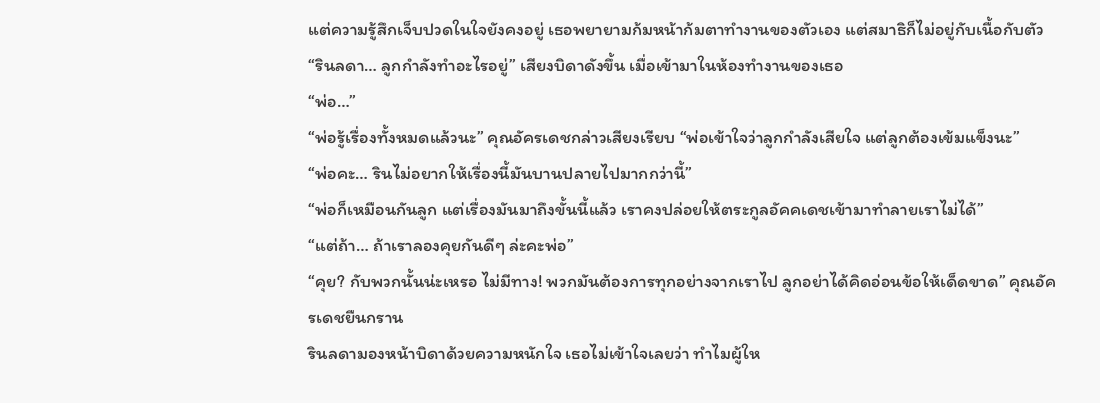แต่ความรู้สึกเจ็บปวดในใจยังคงอยู่ เธอพยายามก้มหน้าก้มตาทำงานของตัวเอง แต่สมาธิก็ไม่อยู่กับเนื้อกับตัว
“รินลดา… ลูกกำลังทำอะไรอยู่” เสียงบิดาดังขึ้น เมื่อเข้ามาในห้องทำงานของเธอ
“พ่อ…”
“พ่อรู้เรื่องทั้งหมดแล้วนะ” คุณอัครเดชกล่าวเสียงเรียบ “พ่อเข้าใจว่าลูกกำลังเสียใจ แต่ลูกต้องเข้มแข็งนะ”
“พ่อคะ… รินไม่อยากให้เรื่องนี้มันบานปลายไปมากกว่านี้”
“พ่อก็เหมือนกันลูก แต่เรื่องมันมาถึงขั้นนี้แล้ว เราคงปล่อยให้ตระกูลอัคคเดชเข้ามาทำลายเราไม่ได้”
“แต่ถ้า… ถ้าเราลองคุยกันดีๆ ล่ะคะพ่อ”
“คุย? กับพวกนั้นน่ะเหรอ ไม่มีทาง! พวกมันต้องการทุกอย่างจากเราไป ลูกอย่าได้คิดอ่อนข้อให้เด็ดขาด” คุณอัครเดชยืนกราน
รินลดามองหน้าบิดาด้วยความหนักใจ เธอไม่เข้าใจเลยว่า ทำไมผู้ให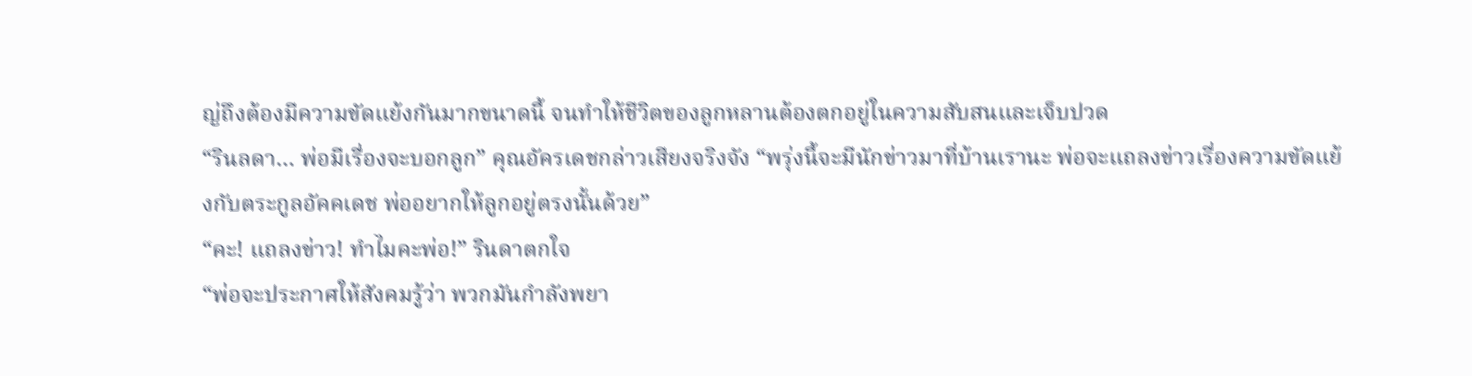ญ่ถึงต้องมีความขัดแย้งกันมากขนาดนี้ จนทำให้ชีวิตของลูกหลานต้องตกอยู่ในความสับสนและเจ็บปวด
“รินลดา… พ่อมีเรื่องจะบอกลูก” คุณอัครเดชกล่าวเสียงจริงจัง “พรุ่งนี้จะมีนักข่าวมาที่บ้านเรานะ พ่อจะแถลงข่าวเรื่องความขัดแย้งกับตระกูลอัคคเดช พ่ออยากให้ลูกอยู่ตรงนั้นด้วย”
“คะ! แถลงข่าว! ทำไมคะพ่อ!” รินดาตกใจ
“พ่อจะประกาศให้สังคมรู้ว่า พวกมันกำลังพยา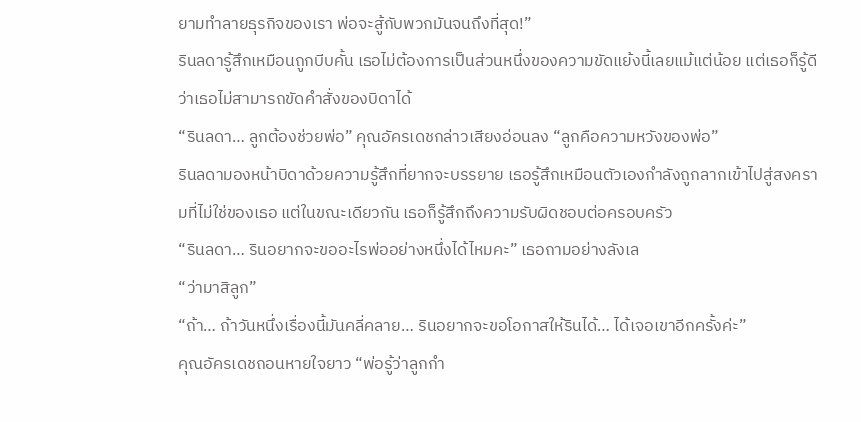ยามทำลายธุรกิจของเรา พ่อจะสู้กับพวกมันจนถึงที่สุด!”
รินลดารู้สึกเหมือนถูกบีบคั้น เธอไม่ต้องการเป็นส่วนหนึ่งของความขัดแย้งนี้เลยแม้แต่น้อย แต่เธอก็รู้ดีว่าเธอไม่สามารถขัดคำสั่งของบิดาได้
“รินลดา… ลูกต้องช่วยพ่อ” คุณอัครเดชกล่าวเสียงอ่อนลง “ลูกคือความหวังของพ่อ”
รินลดามองหน้าบิดาด้วยความรู้สึกที่ยากจะบรรยาย เธอรู้สึกเหมือนตัวเองกำลังถูกลากเข้าไปสู่สงครามที่ไม่ใช่ของเธอ แต่ในขณะเดียวกัน เธอก็รู้สึกถึงความรับผิดชอบต่อครอบครัว
“รินลดา… รินอยากจะขออะไรพ่ออย่างหนึ่งได้ไหมคะ” เธอถามอย่างลังเล
“ว่ามาสิลูก”
“ถ้า… ถ้าวันหนึ่งเรื่องนี้มันคลี่คลาย… รินอยากจะขอโอกาสให้รินได้… ได้เจอเขาอีกครั้งค่ะ”
คุณอัครเดชถอนหายใจยาว “พ่อรู้ว่าลูกกำ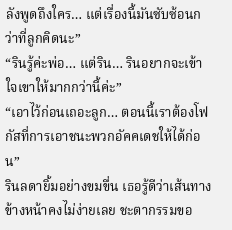ลังพูดถึงใคร… แต่เรื่องนี้มันซับซ้อนกว่าที่ลูกคิดนะ”
“รินรู้ค่ะพ่อ… แต่ริน… รินอยากจะเข้าใจเขาให้มากกว่านี้ค่ะ”
“เอาไว้ก่อนเถอะลูก… ตอนนี้เราต้องโฟกัสที่การเอาชนะพวกอัคคเดชให้ได้ก่อน”
รินลดายิ้มอย่างขมขื่น เธอรู้ดีว่าเส้นทางข้างหน้าคงไม่ง่ายเลย ชะตากรรมขอ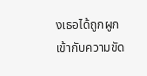งเธอได้ถูกผูกเข้ากับความขัด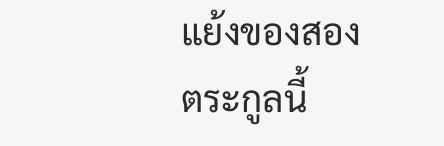แย้งของสองตระกูลนี้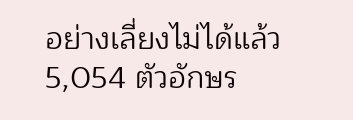อย่างเลี่ยงไม่ได้แล้ว
5,054 ตัวอักษร